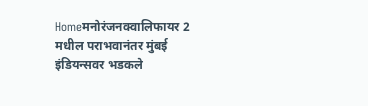Homeमनोरंजनक्वालिफायर 2 मधील पराभवानंतर मुंबई इंडियन्सवर भडकले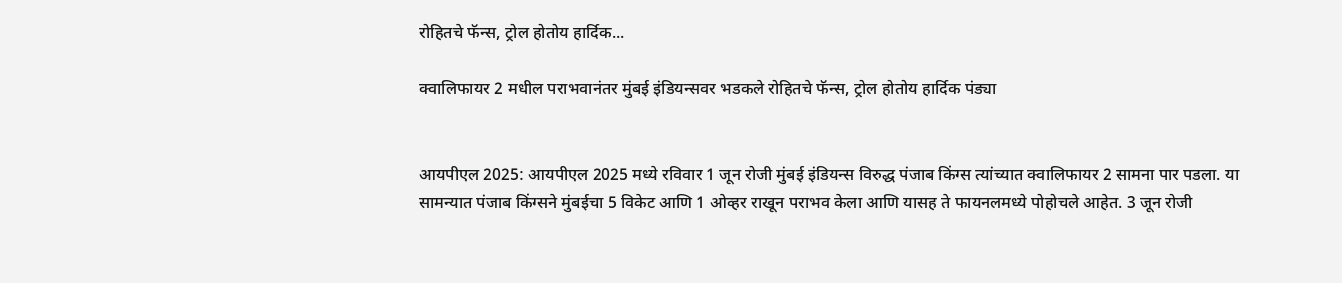रोहितचे फॅन्स, ट्रोल होतोय हार्दिक...

क्वालिफायर 2 मधील पराभवानंतर मुंबई इंडियन्सवर भडकले रोहितचे फॅन्स, ट्रोल होतोय हार्दिक पंड्या


आयपीएल 2025: आयपीएल 2025 मध्ये रविवार 1 जून रोजी मुंबई इंडियन्स विरुद्ध पंजाब किंग्स त्यांच्यात क्वालिफायर 2 सामना पार पडला. या सामन्यात पंजाब किंग्सने मुंबईचा 5 विकेट आणि 1 ओव्हर राखून पराभव केला आणि यासह ते फायनलमध्ये पोहोचले आहेत. 3 जून रोजी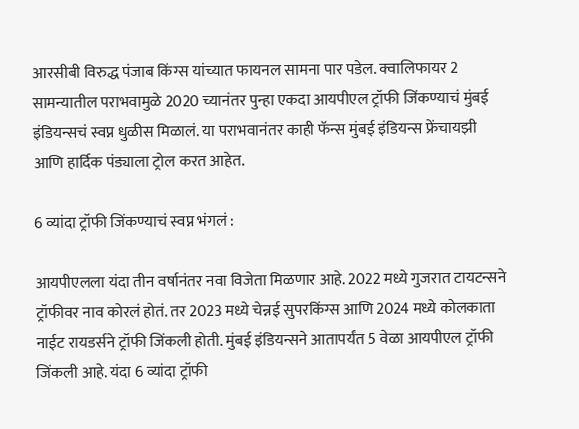आरसीबी विरुद्ध पंजाब किंग्स यांच्यात फायनल सामना पार पडेल. क्वालिफायर 2 सामन्यातील पराभवामुळे 2020 च्यानंतर पुन्हा एकदा आयपीएल ट्रॉफी जिंकण्याचं मुंबई इंडियन्सचं स्वप्न धुळीस मिळालं. या पराभवानंतर काही फॅन्स मुंबई इंडियन्स फ्रेंचायझी आणि हार्दिक पंड्याला ट्रोल करत आहेत.

6 व्यांदा ट्रॉफी जिंकण्याचं स्वप्न भंगलं :

आयपीएलला यंदा तीन वर्षानंतर नवा विजेता मिळणार आहे. 2022 मध्ये गुजरात टायटन्सने ट्रॉफीवर नाव कोरलं होतं. तर 2023 मध्ये चेन्नई सुपरकिंग्स आणि 2024 मध्ये कोलकाता नाईट रायडर्सने ट्रॉफी जिंकली होती. मुंबई इंडियन्सने आतापर्यंत 5 वेळा आयपीएल ट्रॉफी जिंकली आहे. यंदा 6 व्यांदा ट्रॉफी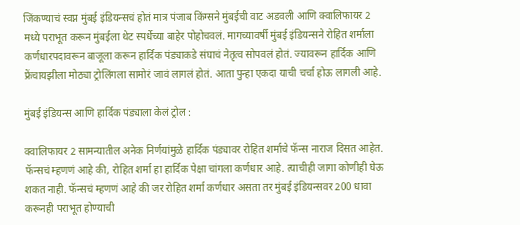जिंकण्याचं स्वप्न मुंबई इंडियन्सचं होतं मात्र पंजाब किंग्सने मुंबईची वाट अडवली आणि क्वालिफायर 2 मध्ये पराभूत करून मुंबईला थेट स्पर्धेच्या बाहेर पोहोचवलं. मागच्यावर्षी मुंबई इंडियन्सने रोहित शर्माला कर्णधारपदावरून बाजूला करून हार्दिक पंड्याकडे संघाचं नेतृत्व सोपवलं होतं. ज्यावरून हार्दिक आणि फ्रेंचायझीला मोठ्या ट्रोलिंगला सामोरं जावं लागलं होतं. आता पुन्हा एकदा याची चर्चा होऊ लागली आहे.

मुंबई इंडियन्स आणि हार्दिक पंड्याला केलं ट्रोल :

क्वालिफायर 2 सामन्यातील अनेक निर्णयांमुळे हार्दिक पंड्यावर रोहित शर्माचे फॅन्स नाराज दिसत आहेत. फॅन्सचं म्हणणं आहे की, रोहित शर्मा हा हार्दिक पेक्षा चांगला कर्णधार आहे. त्याचीही जागा कोणीही घेऊ शकत नाही. फॅन्सचं म्हणणं आहे की जर रोहित शर्मा कर्णधार असता तर मुंबई इंडियन्सवर 200 धावा करूनही पराभूत होण्याची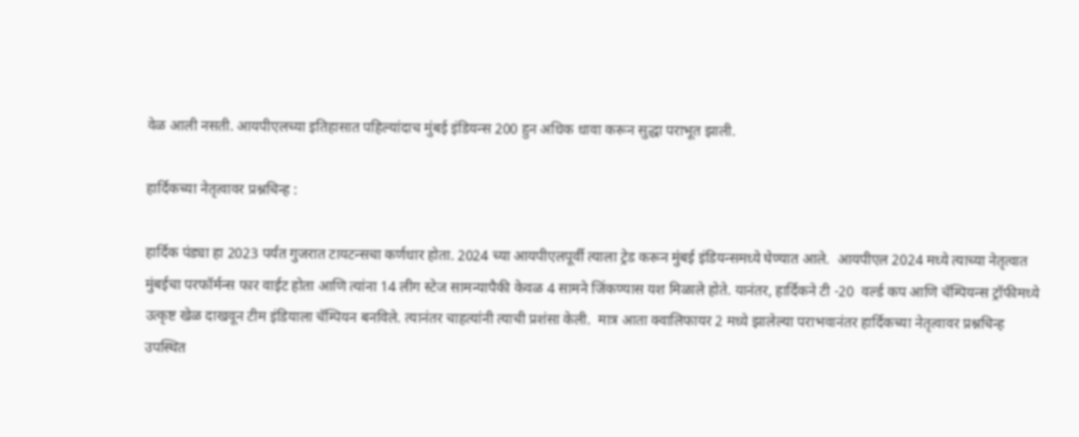वेळ आली नसती. आयपीएलच्या इतिहासात पहिल्यांदाच मुंबई इंडियन्स 200 हुन अधिक धावा करून सुद्धा पराभूत झाली.

हार्दिकच्या नेतृत्वावर प्रश्नचिन्ह :

हार्दिक पंड्या हा 2023 पर्यंत गुजरात टायटन्सचा कर्णधार होता. 2024 च्या आयपीएलपूर्वी त्याला ट्रेड करून मुंबई इंडियन्समध्ये घेण्यात आले.  आयपीएल 2024 मध्ये त्याच्या नेतृत्वात मुंबईचा परफॉर्मन्स फार वाईट होता आणि त्यांना 14 लीग स्टेज सामन्यापैकी केवळ 4 सामने जिंकण्यास यश मिळाले होते. यानंतर, हार्दिकने टी -20  वर्ल्ड कप आणि चॅम्पियन्स ट्रॉफीमध्ये उत्कृष्ट खेळ दाखवून टीम इंडियाला चॅम्पियन बनविले. त्यानंतर चाहत्यांनी त्याची प्रशंसा केली.  मात्र आता क्वालिफायर 2 मध्ये झालेल्या पराभवानंतर हार्दिकच्या नेतृत्वावर प्रश्नचिन्ह उपस्थित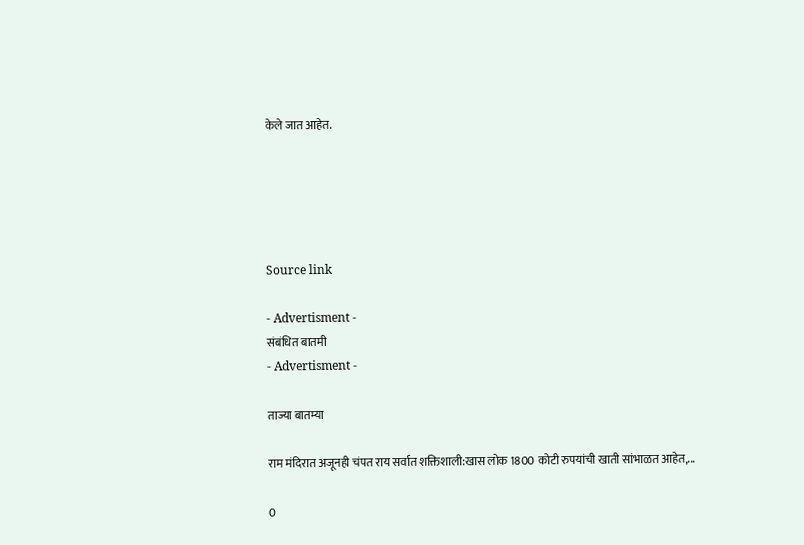केले जात आहेत.





Source link

- Advertisment -
संबंधित बातमी
- Advertisment -

ताज्या बातम्या

राम मंदिरात अजूनही चंपत राय सर्वात शक्तिशाली:खास लोक 1800 कोटी रुपयांची खाती सांभाळत आहेत,...

0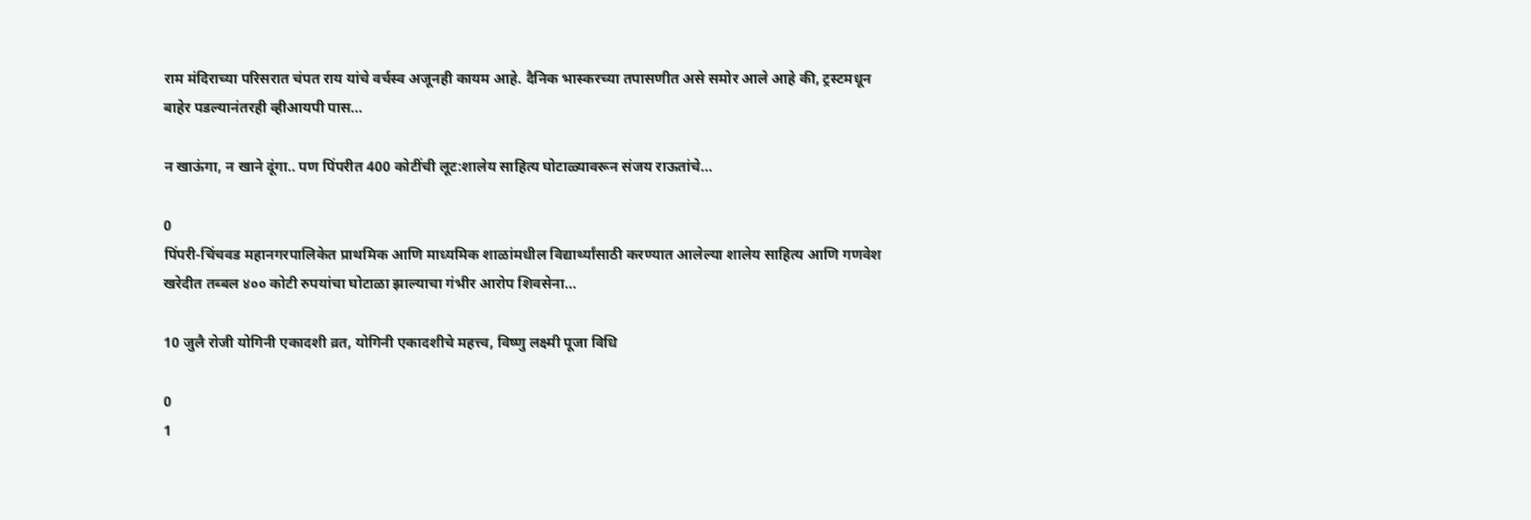राम मंदिराच्या परिसरात चंपत राय यांचे वर्चस्व अजूनही कायम आहे. दैनिक भास्करच्या तपासणीत असे समोर आले आहे की, ट्रस्टमधून बाहेर पडल्यानंतरही व्हीआयपी पास...

न खाऊंगा, न खाने दूंगा.. पण पिंपरीत 400 कोटींची लूट:शालेय साहित्य घोटाळ्यावरून संजय राऊतांचे...

0
पिंपरी-चिंचवड महानगरपालिकेत प्राथमिक आणि माध्यमिक शाळांमधील विद्यार्थ्यांसाठी करण्यात आलेल्या शालेय साहित्य आणि गणवेश खरेदीत तब्बल ४०० कोटी रुपयांचा घोटाळा झाल्याचा गंभीर आरोप शिवसेना...

10 जुलै रोजी योगिनी एकादशी व्रत, योगिनी एकादशीचे महत्त्व, विष्णु लक्ष्मी पूजा विधि

0
1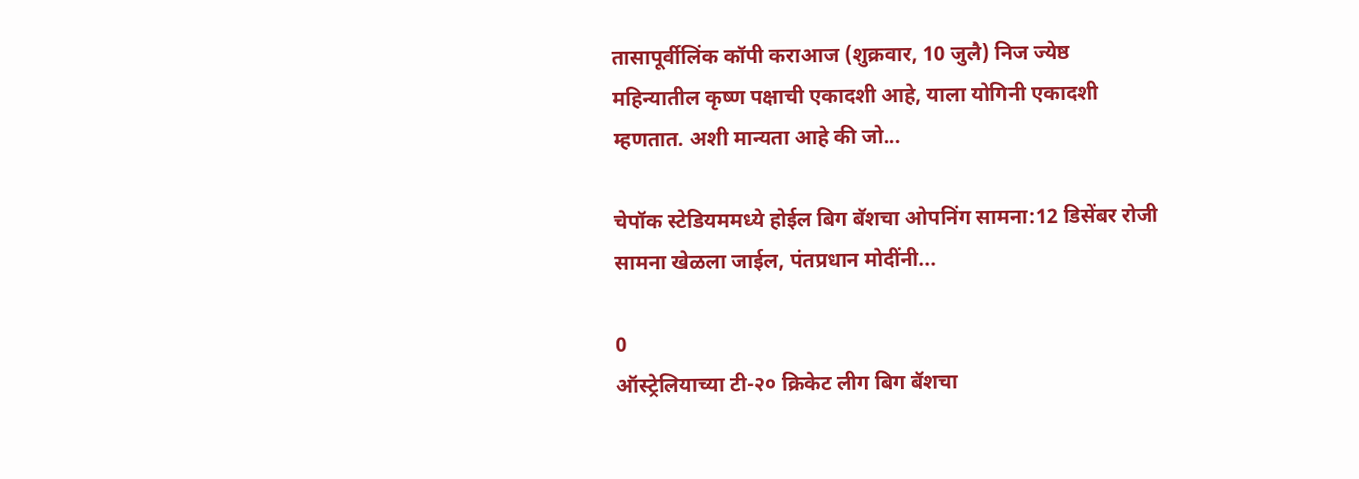तासापूर्वीलिंक कॉपी कराआज (शुक्रवार, 10 जुलै) निज ज्येष्ठ महिन्यातील कृष्ण पक्षाची एकादशी आहे, याला योगिनी एकादशी म्हणतात. अशी मान्यता आहे की जो...

चेपॉक स्टेडियममध्ये होईल बिग बॅशचा ओपनिंग सामना:12 डिसेंबर रोजी सामना खेळला जाईल, पंतप्रधान मोदींनी...

0
ऑस्ट्रेलियाच्या टी-२० क्रिकेट लीग बिग बॅशचा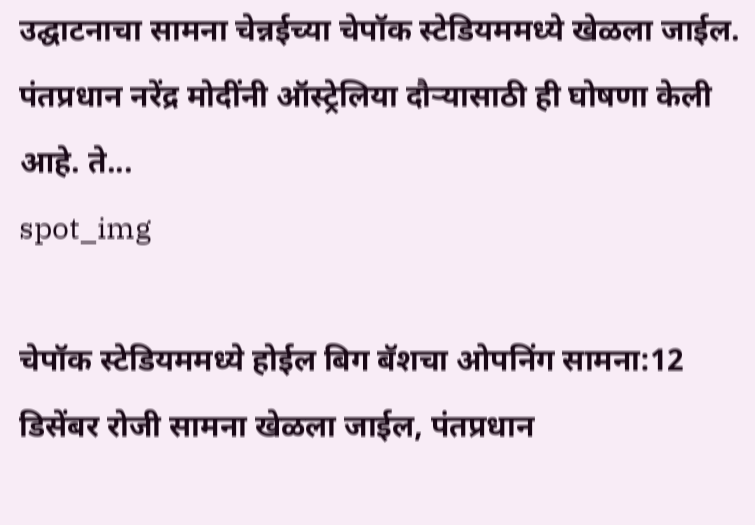उद्घाटनाचा सामना चेन्नईच्या चेपॉक स्टेडियममध्ये खेळला जाईल. पंतप्रधान नरेंद्र मोदींनी ऑस्ट्रेलिया दौऱ्यासाठी ही घोषणा केली आहे. ते...
spot_img

चेपॉक स्टेडियममध्ये होईल बिग बॅशचा ओपनिंग सामना:12 डिसेंबर रोजी सामना खेळला जाईल, पंतप्रधान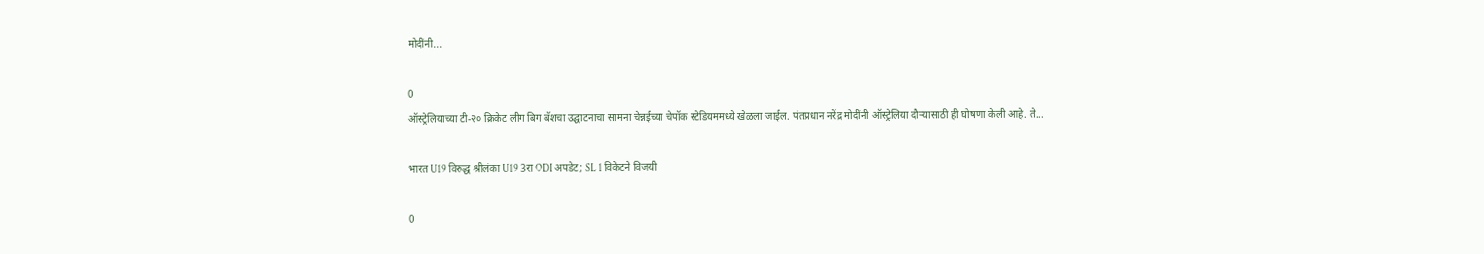मोदींनी...

0
ऑस्ट्रेलियाच्या टी-२० क्रिकेट लीग बिग बॅशचा उद्घाटनाचा सामना चेन्नईच्या चेपॉक स्टेडियममध्ये खेळला जाईल. पंतप्रधान नरेंद्र मोदींनी ऑस्ट्रेलिया दौऱ्यासाठी ही घोषणा केली आहे. ते...

भारत U19 विरुद्ध श्रीलंका U19 3रा ODI अपडेट; SL 1 विकेटने विजयी

0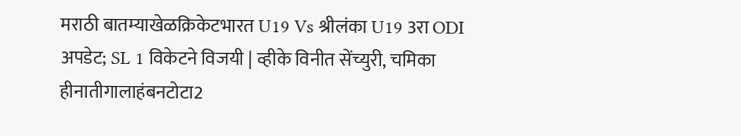मराठी बातम्याखेळक्रिकेटभारत U19 Vs श्रीलंका U19 3रा ODI अपडेट; SL 1 विकेटने विजयी | व्हीके विनीत सेंच्युरी, चमिका हीनातीगालाहंबनटोटा2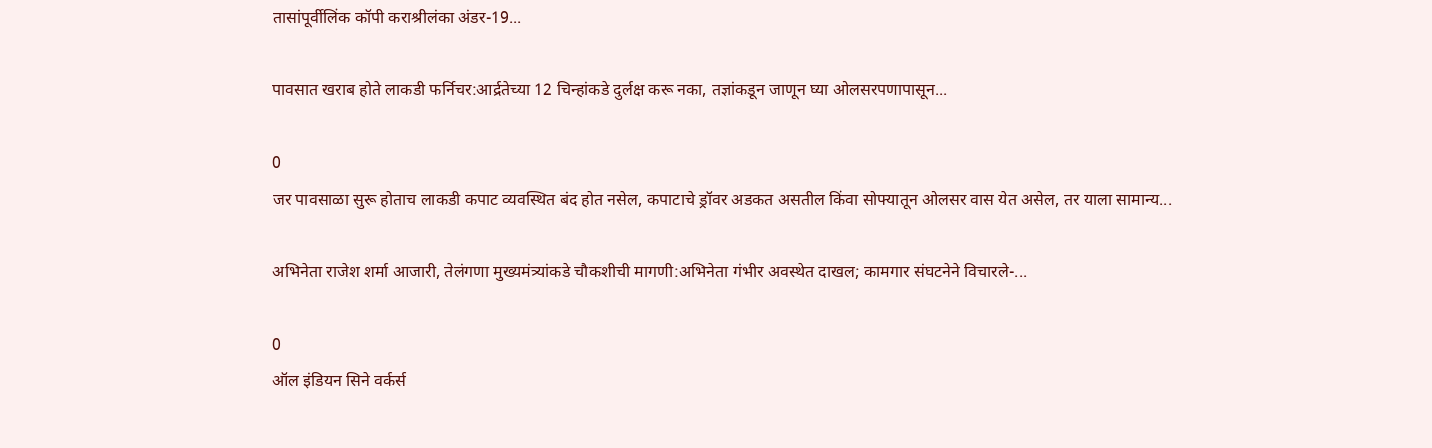तासांपूर्वीलिंक कॉपी कराश्रीलंका अंडर-19...

पावसात खराब होते लाकडी फर्निचर:आर्द्रतेच्या 12 चिन्हांकडे दुर्लक्ष करू नका, तज्ञांकडून जाणून घ्या ओलसरपणापासून...

0
जर पावसाळा सुरू होताच लाकडी कपाट व्यवस्थित बंद होत नसेल, कपाटाचे ड्रॉवर अडकत असतील किंवा सोफ्यातून ओलसर वास येत असेल, तर याला सामान्य...

अभिनेता राजेश शर्मा आजारी, तेलंगणा मुख्यमंत्र्यांकडे चौकशीची मागणी:अभिनेता गंभीर अवस्थेत दाखल; कामगार संघटनेने विचारले-...

0
ऑल इंडियन सिने वर्कर्स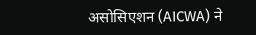असोसिएशन (AICWA) ने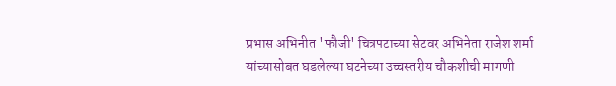प्रभास अभिनीत 'फौजी' चित्रपटाच्या सेटवर अभिनेता राजेश शर्मा यांच्यासोबत घडलेल्या घटनेच्या उच्चस्तरीय चौकशीची मागणी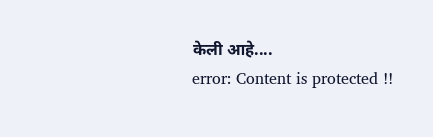केली आहे....
error: Content is protected !!